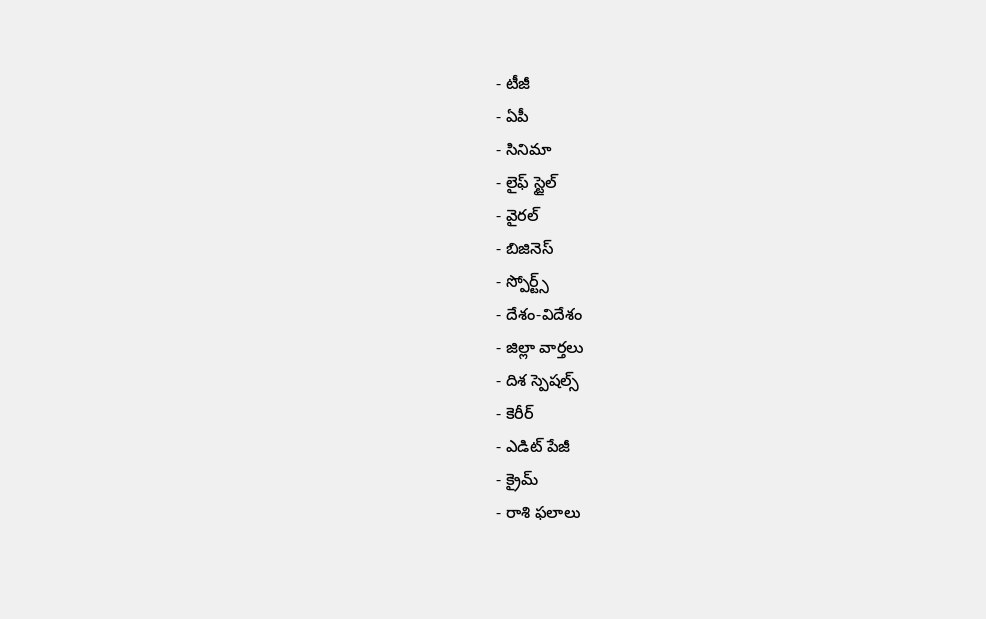- టీజీ
- ఏపీ
- సినిమా
- లైఫ్ స్టైల్
- వైరల్
- బిజినెస్
- స్పోర్ట్స్
- దేశం-విదేశం
- జిల్లా వార్తలు
- దిశ స్పెషల్స్
- కెరీర్
- ఎడిట్ పేజీ
- క్రైమ్
- రాశి ఫలాలు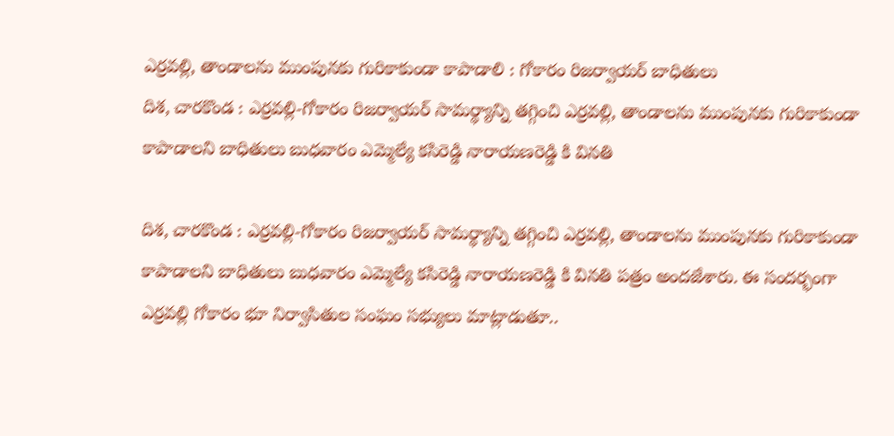ఎర్రవల్లి, తాండాలను ముంపునకు గురికాకుండా కాపాడాలి : గోకారం రిజర్వాయర్ బాధితులు
దిశ, చారకొండ : ఎర్రవల్లి-గోకారం రిజర్వాయర్ సామర్థ్యాన్ని తగ్గించి ఎర్రవల్లి, తాండాలను ముంపునకు గురికాకుండా కాపాడాలని బాధితులు బుధవారం ఎమ్మెల్యే కసిరెడ్డి నారాయణరెడ్డి కి వినతి

దిశ, చారకొండ : ఎర్రవల్లి-గోకారం రిజర్వాయర్ సామర్థ్యాన్ని తగ్గించి ఎర్రవల్లి, తాండాలను ముంపునకు గురికాకుండా కాపాడాలని బాధితులు బుధవారం ఎమ్మెల్యే కసిరెడ్డి నారాయణరెడ్డి కి వినతి పత్రం అందజేశారు. ఈ సందర్భంగా ఎర్రవల్లి గోకారం భూ నిర్వాసితుల సంఘం సభ్యులు మాట్లాడుతూ..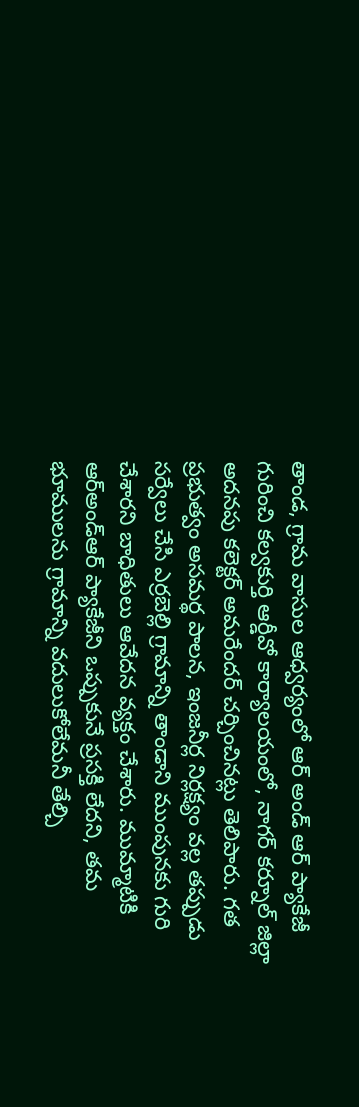తాండ, గ్రామ వాసుల ఆధ్వర్యంలో ఆర్ అండ్ ఆర్ ప్యాకేజీ గురించి కల్వకుర్తి ఆర్డీవో కార్యాలయంలో, నాగర్ కర్నూల్ జిల్లా అదనపు కలెక్టర్ అమరేందర్ చర్చించినట్లు తెలిపారు. గత ప్రభుత్వం అసమర్థ పాలన, ఇంజనీర్ల నిర్లక్ష్యం వల్ల తప్పుడు సర్వేలు చేసి ఎర్రబెల్లి గ్రామాన్ని తాండాని ముంపునకు గురి చేశారని బాధితులు ఆవేదన వ్యక్తం చేశారు. ముమ్మాటికి ఆర్అండ్ఆర్ ప్యాకేజీని ఒప్పుకునే ప్రసక్తి లేదని, తమ భూములను గ్రామాన్ని వదులుకోలేమనీ తేల్చి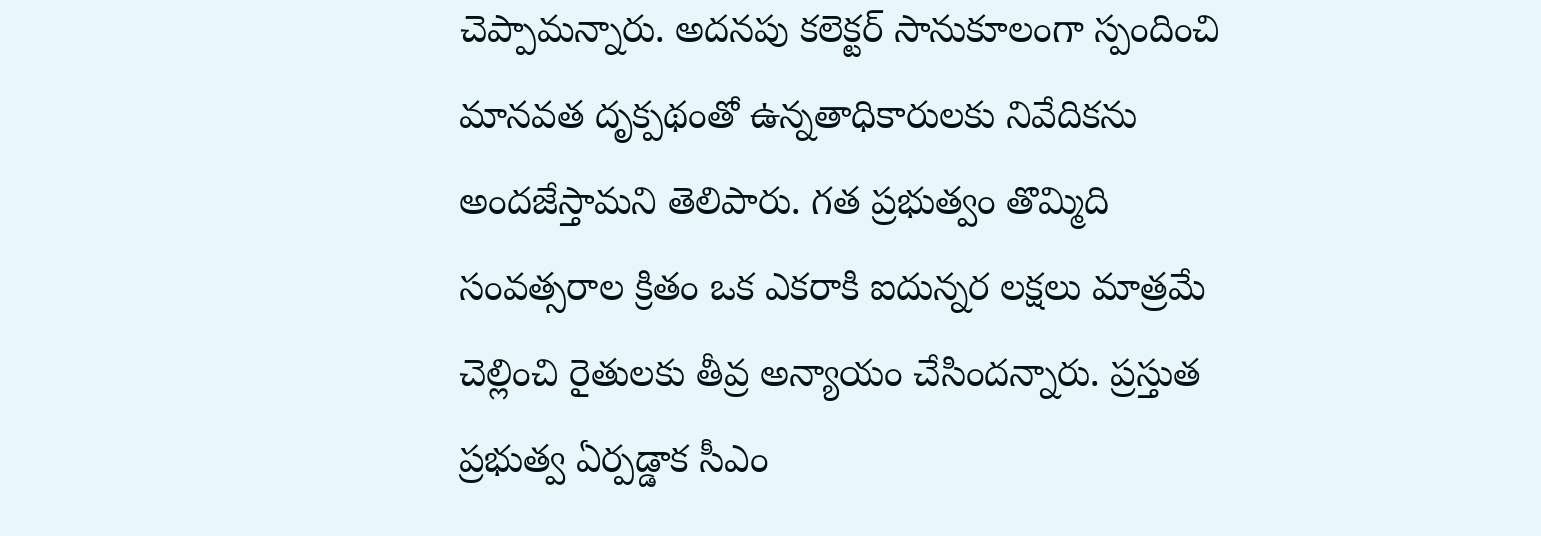చెప్పామన్నారు. అదనపు కలెక్టర్ సానుకూలంగా స్పందించి మానవత దృక్పథంతో ఉన్నతాధికారులకు నివేదికను అందజేస్తామని తెలిపారు. గత ప్రభుత్వం తొమ్మిది సంవత్సరాల క్రితం ఒక ఎకరాకి ఐదున్నర లక్షలు మాత్రమే చెల్లించి రైతులకు తీవ్ర అన్యాయం చేసిందన్నారు. ప్రస్తుత ప్రభుత్వ ఏర్పడ్డాక సీఎం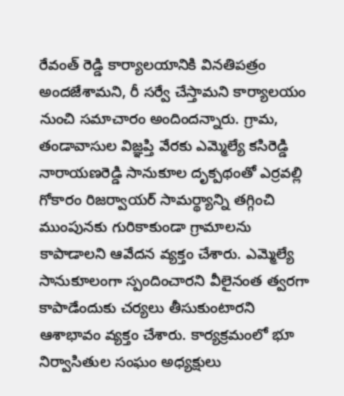రేవంత్ రెడ్డి కార్యాలయానికి వినతిపత్రం అందజేశామని, రీ సర్వే చేస్తామని కార్యాలయం నుంచి సమాచారం అందిందన్నారు. గ్రామ, తండావాసుల విజ్ఞప్తి వేరకు ఎమ్మెల్యే కసిరెడ్డి నారాయణరెడ్డి సానుకూల దృక్పథంతో ఎర్రవల్లి గోకారం రిజర్వాయర్ సామర్థ్యాన్ని తగ్గించి ముంపునకు గురికాకుండా గ్రామాలను కాపాడాలని ఆవేదన వ్యక్తం చేశారు. ఎమ్మెల్యే సానుకూలంగా స్పందించారని వీలైనంత త్వరగా కాపాడేందుకు చర్యలు తీసుకుంటారని ఆశాభావం వ్యక్తం చేశారు. కార్యక్రమంలో భూ నిర్వాసితుల సంఘం అధ్యక్షులు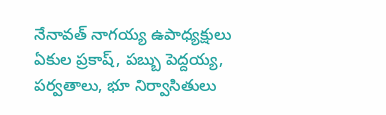నేనావత్ నాగయ్య ఉపాధ్యక్షులు ఏకుల ప్రకాష్, పబ్బు పెద్దయ్య, పర్వతాలు, భూ నిర్వాసితులు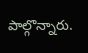పాల్గొన్నారు.